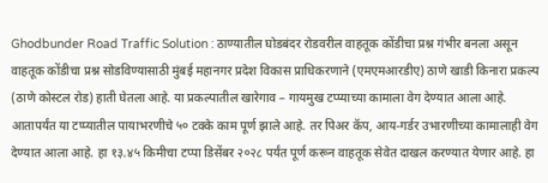Ghodbunder Road Traffic Solution : ठाण्यातील घोडबंदर रोडवरील वाहतूक कोंडीचा प्रश्न गंभीर बनला असून वाहतूक कोंडीचा प्रश्न सोडविण्यासाठी मुंबई महानगर प्रदेश विकास प्राधिकरणाने (एमएमआरडीए) ठाणे खाडी किनारा प्रकल्प (ठाणे कोस्टल रोड) हाती घेतला आहे. या प्रकल्पातील खारेगाव – गायमुख टप्प्याच्या कामाला वेग देण्यात आला आहे. आतापर्यंत या टप्प्यातील पायाभरणीचे ५० टक्के काम पूर्ण झाले आहे. तर पिअर कॅप, आय-गर्डर उभारणीच्या कामालाही वेग देण्यात आला आहे. हा १३.४५ किमीचा टप्पा डिसेंबर २०२८ पर्यंत पूर्ण करून वाहतूक सेवेत दाखल करण्यात येणार आहे. हा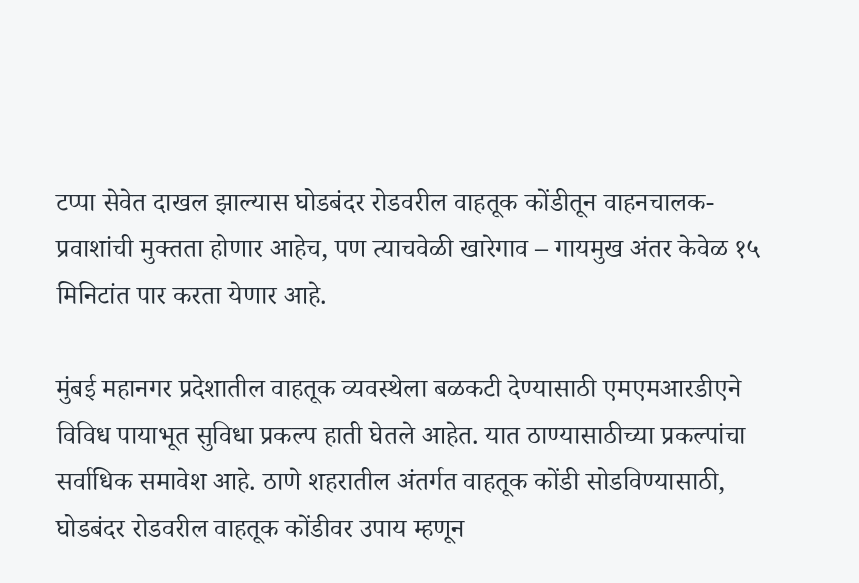टप्पा सेवेत दाखल झाल्यास घोडबंदर रोडवरील वाहतूक कोंडीतून वाहनचालक-प्रवाशांची मुक्तता होणार आहेच, पण त्याचवेळी खारेगाव – गायमुख अंतर केवेळ १५ मिनिटांत पार करता येणार आहे.

मुंबई महानगर प्रदेशातील वाहतूक व्यवस्थेला बळकटी देण्यासाठी एमएमआरडीएने विविध पायाभूत सुविधा प्रकल्प हाती घेतले आहेत. यात ठाण्यासाठीच्या प्रकल्पांचा सर्वाधिक समावेश आहे. ठाणे शहरातील अंतर्गत वाहतूक कोंडी सोडविण्यासाठी, घोडबंदर रोडवरील वाहतूक कोंडीवर उपाय म्हणून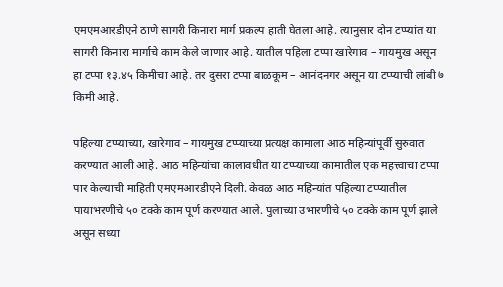एमएमआरडीएने ठाणे सागरी किनारा मार्ग प्रकल्प हाती घेतला आहे. त्यानुसार दोन टप्प्यांत या सागरी किनारा मार्गाचे काम केले जाणार आहे. यातील पहिला टप्पा खारेगाव – गायमुख असून हा टप्पा १३.४५ किमीचा आहे. तर दुसरा टप्पा बाळकूम – आनंदनगर असून या टप्प्याची लांबी ७ किमी आहे.

पहिल्या टप्प्याच्या, खारेगाव – गायमुख टप्प्याच्या प्रत्यक्ष कामाला आठ महिन्यांपूर्वी सुरुवात करण्यात आली आहे. आठ महिन्यांचा कालावधीत या टप्प्याच्या कामातील एक महत्त्वाचा टप्पा पार केल्याची माहिती एमएमआरडीएने दिली. केवळ आठ महिन्यांत पहिल्या टप्प्यातील पायाभरणीचे ५० टक्के काम पूर्ण करण्यात आले. पुलाच्या उभारणीचे ५० टक्के काम पूर्ण झाले असून सध्या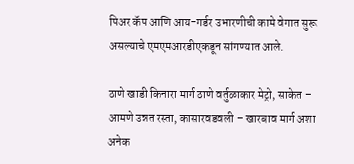पिअर कॅप आणि आय-गर्डर उभारणीची कामे वेगात सुरू असल्याचे एमएमआरडीएकडून सांगण्यात आले.

ठाणे खाडी किनारा मार्ग ठाणे वर्तुळाकार मेट्रो, साकेत – आमणे उन्नत रस्ता, कासारवडवली – खारबाव मार्ग अशा अनेक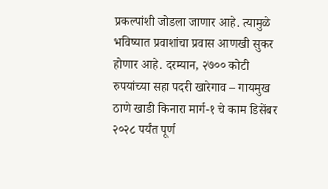प्रकल्पांशी जोडला जाणार आहे. त्यामुळे भविष्यात प्रवाशांचा प्रवास आणखी सुकर होणार आहे. दरम्यान, २७०० कोटी रुपयांच्या सहा पदरी खारेगाव – गायमुख ठाणे खाडी किनारा मार्ग-१ चे काम डिसेंबर २०२८ पर्यंत पूर्ण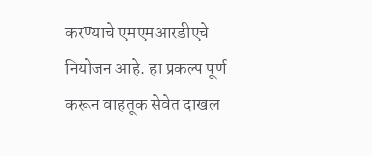करण्याचे एमएमआरडीएचे नियोजन आहे. हा प्रकल्प पूर्ण करून वाहतूक सेवेत दाखल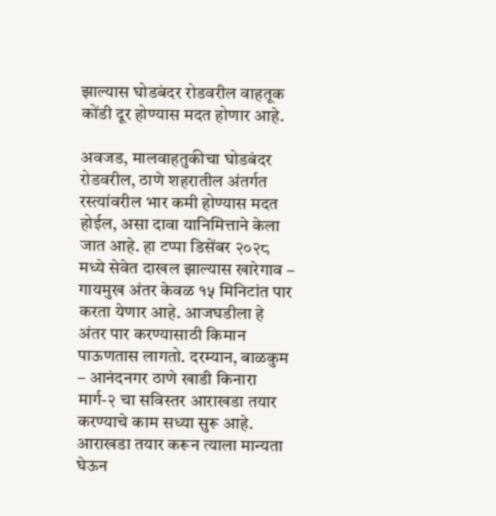झाल्यास घोडबंदर रोडवरील वाहतूक कोंडी दूर होण्यास मदत होणार आहे.

अवजड, मालवाहतुकीचा घोडबंदर रोडवरील, ठाणे शहरातील अंतर्गत रस्त्यांवरील भार कमी होण्यास मदत होईल, असा दावा यानिमित्ताने केला जात आहे. हा टप्पा डिसेंबर २०२८ मध्ये सेवेत दाखल झाल्यास खारेगाव – गायमुख अंतर केवळ १५ मिनिटांत पार करता येणार आहे. आजघडीला हे अंतर पार करण्यासाठी किमान पाऊणतास लागतो. दरम्यान, बाळकुम – आनंदनगर ठाणे खाडी किनारा मार्ग-२ चा सविस्तर आराखडा तयार करण्याचे काम सध्या सुरू आहे. आराखडा तयार करून त्याला मान्यता घेऊन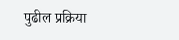पुढील प्रक्रिया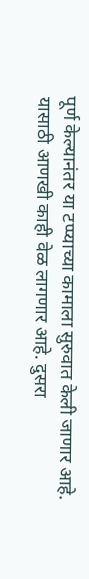पूर्ण केल्यानंतर या टप्प्याच्या कामाला सुरुवात केली जाणार आहे. यासाठी आणखी काही वेळ लागणार आहे. दुसरा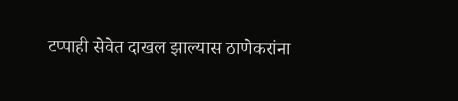टप्पाही सेवेत दाखल झाल्यास ठाणेकरांना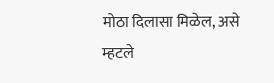मोठा दिलासा मिळेल, असे म्हटले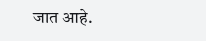जात आहे.